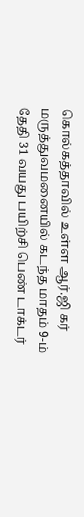கொல்கத்தாவில் உள்ள ஆர்.ஜி கர் மருத்துவமனையில் கடந்த மாதம் 9-ம் தேதி 31 வயது பயிற்சி பெண் டாக்டர்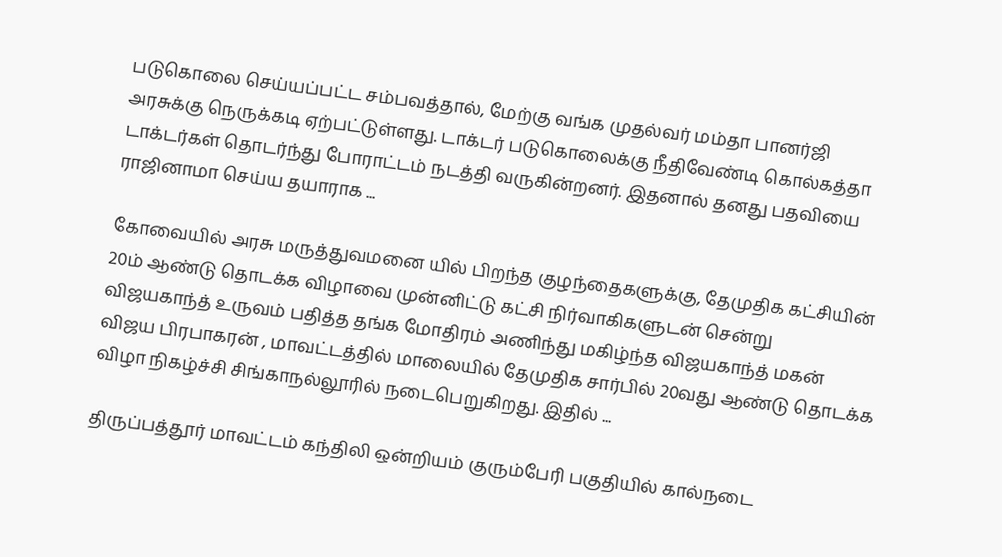படுகொலை செய்யப்பட்ட சம்பவத்தால், மேற்கு வங்க முதல்வர் மம்தா பானர்ஜி அரசுக்கு நெருக்கடி ஏற்பட்டுள்ளது. டாக்டர் படுகொலைக்கு நீதிவேண்டி கொல்கத்தா டாக்டர்கள் தொடர்ந்து போராட்டம் நடத்தி வருகின்றனர். இதனால் தனது பதவியை ராஜினாமா செய்ய தயாராக ...

கோவையில் அரசு மருத்துவமனை யில் பிறந்த குழந்தைகளுக்கு, தேமுதிக கட்சியின் 20ம் ஆண்டு தொடக்க விழாவை முன்னிட்டு கட்சி நிர்வாகிகளுடன் சென்று விஜயகாந்த் உருவம் பதித்த தங்க மோதிரம் அணிந்து மகிழ்ந்த விஜயகாந்த் மகன் விஜய பிரபாகரன் , மாவட்டத்தில் மாலையில் தேமுதிக சார்பில் 20வது ஆண்டு தொடக்க விழா நிகழ்ச்சி சிங்காநல்லூரில் நடைபெறுகிறது. இதில் ...

திருப்பத்தூர் மாவட்டம் கந்திலி ஒன்றியம் குரும்பேரி பகுதியில் கால்நடை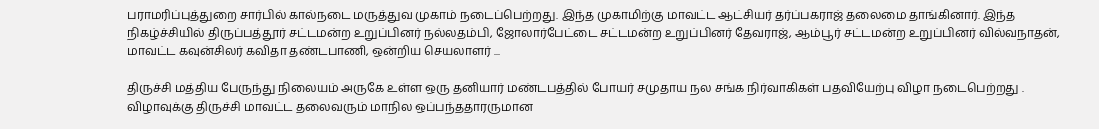பராமரிப்புத்துறை சார்பில் கால்நடை மருத்துவ முகாம் நடைப்பெற்றது. இந்த முகாமிற்கு மாவட்ட ஆட்சியர் தர்ப்பகராஜ் தலைமை தாங்கினார். இந்த நிகழ்ச்சியில் திருப்பத்தூர் சட்டமன்ற உறுப்பினர் நல்லதம்பி, ஜோலார்பேட்டை சட்டமன்ற உறுப்பினர் தேவராஜ், ஆம்பூர் சட்டமன்ற உறுப்பினர் வில்வநாதன், மாவட்ட கவுன்சிலர் கவிதா தண்டபாணி, ஒன்றிய செயலாளர் ...

திருச்சி மத்திய பேருந்து நிலையம் அருகே உள்ள ஒரு தனியார் மண்டபத்தில் போயர் சமுதாய நல சங்க நிர்வாகிகள் பதவியேற்பு விழா நடைபெற்றது . விழாவுக்கு திருச்சி மாவட்ட தலைவரும் மாநில ஒப்பந்ததாரருமான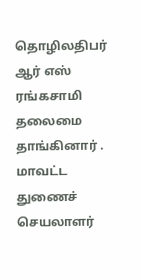தொழிலதிபர் ஆர் எஸ் ரங்கசாமி தலைமை தாங்கினார் . மாவட்ட துணைச் செயலாளர்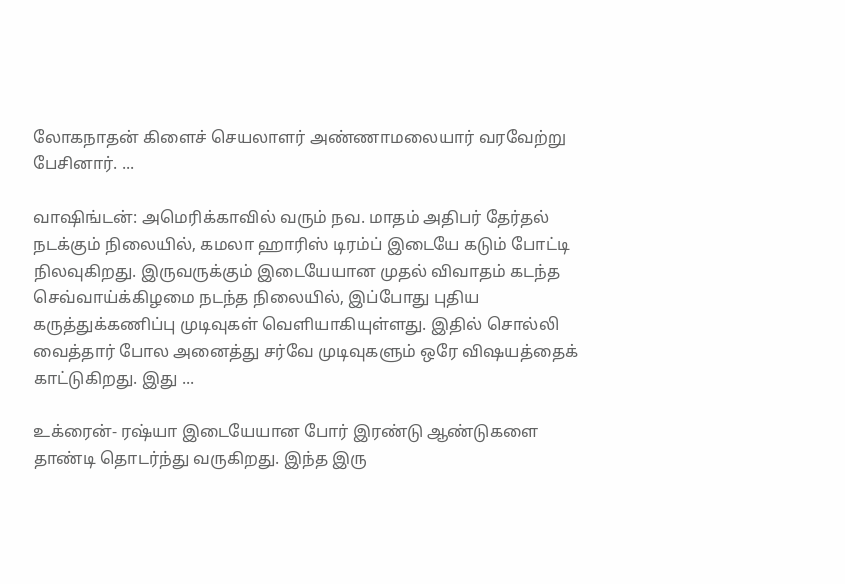லோகநாதன் கிளைச் செயலாளர் அண்ணாமலையார் வரவேற்று பேசினார். ...

வாஷிங்டன்: அமெரிக்காவில் வரும் நவ. மாதம் அதிபர் தேர்தல் நடக்கும் நிலையில், கமலா ஹாரிஸ் டிரம்ப் இடையே கடும் போட்டி நிலவுகிறது. இருவருக்கும் இடையேயான முதல் விவாதம் கடந்த செவ்வாய்க்கிழமை நடந்த நிலையில், இப்போது புதிய கருத்துக்கணிப்பு முடிவுகள் வெளியாகியுள்ளது. இதில் சொல்லி வைத்தார் போல அனைத்து சர்வே முடிவுகளும் ஒரே விஷயத்தைக் காட்டுகிறது. இது ...

உக்ரைன்- ரஷ்யா இடையேயான போர் இரண்டு ஆண்டுகளை தாண்டி தொடர்ந்து வருகிறது. இந்த இரு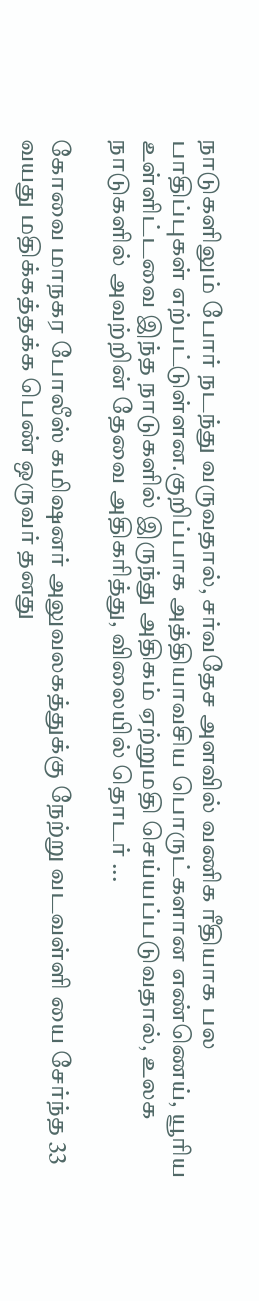நாடுகளிலும் போர் நடந்து வருவதால், சர்வதேச அளவில் வணிக ரீதியாக பல பாதிப்புகள் எற்பட்டுள்ளன.குறிப்பாக அத்தியாவசிய பொருட்களான எண்ணெய், யூரிய உள்ளிட்டவை இந்த நாடுகளில் இருந்து அதிகம் ஏற்றுமதி செய்யப்படுவதால், உலக நாடுகளில் அவற்றின் தேவை அதிகரித்து, விலையில் தொடர் ...

கோவை மாநகர போலீஸ் கமிஷனர் அலுவலகத்துக்கு நேற்று வடவள்ளி யை சேர்ந்த 33 வயது மதிக்கத்தக்க பெண் ஒருவர் தனது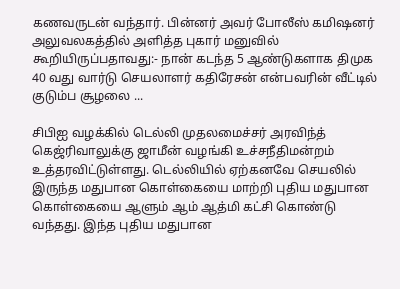கணவருடன் வந்தார். பின்னர் அவர் போலீஸ் கமிஷனர் அலுவலகத்தில் அளித்த புகார் மனுவில் கூறியிருப்பதாவது:- நான் கடந்த 5 ஆண்டுகளாக திமுக 40 வது வார்டு செயலாளர் கதிரேசன் என்பவரின் வீட்டில் குடும்ப சூழலை ...

சிபிஐ வழக்கில் டெல்லி முதலமைச்சர் அரவிந்த் கெஜ்ரிவாலுக்கு ஜாமீன் வழங்கி உச்சநீதிமன்றம் உத்தரவிட்டுள்ளது. டெல்லியில் ஏற்கனவே செயலில் இருந்த மதுபான கொள்கையை மாற்றி புதிய மதுபான கொள்கையை ஆளும் ஆம் ஆத்மி கட்சி கொண்டு வந்தது. இந்த புதிய மதுபான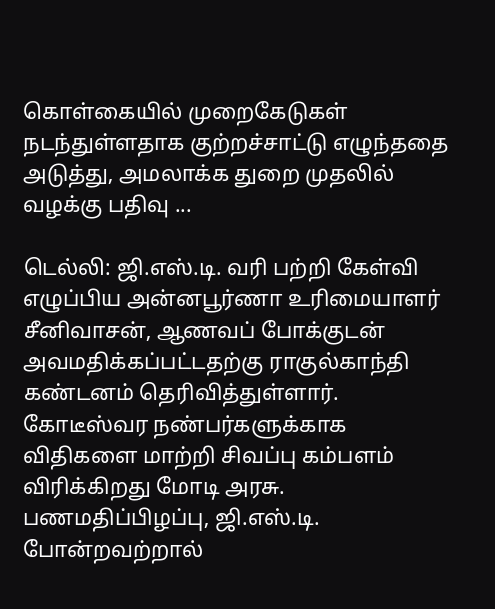கொள்கையில் முறைகேடுகள் நடந்துள்ளதாக குற்றச்சாட்டு எழுந்ததை அடுத்து, அமலாக்க துறை முதலில் வழக்கு பதிவு ...

டெல்லி: ஜி.எஸ்.டி. வரி பற்றி கேள்வி எழுப்பிய அன்னபூர்ணா உரிமையாளர் சீனிவாசன், ஆணவப் போக்குடன் அவமதிக்கப்பட்டதற்கு ராகுல்காந்தி கண்டனம் தெரிவித்துள்ளார். கோடீஸ்வர நண்பர்களுக்காக விதிகளை மாற்றி சிவப்பு கம்பளம் விரிக்கிறது மோடி அரசு. பணமதிப்பிழப்பு, ஜி.எஸ்.டி. போன்றவற்றால்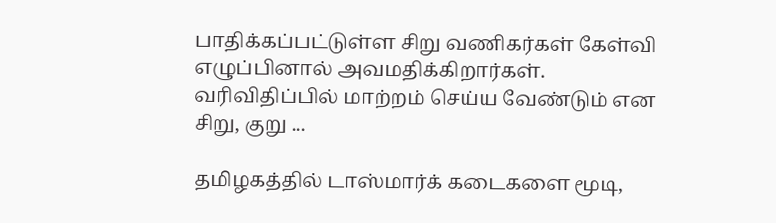பாதிக்கப்பட்டுள்ள சிறு வணிகர்கள் கேள்வி எழுப்பினால் அவமதிக்கிறார்கள். வரிவிதிப்பில் மாற்றம் செய்ய வேண்டும் என சிறு, குறு ...

தமிழகத்தில் டாஸ்மார்க் கடைகளை மூடி,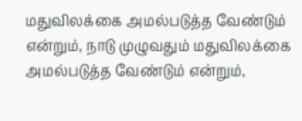மதுவிலக்கை அமல்படுத்த வேண்டும் என்றும், நாடு முழுவதும் மதுவிலக்கை அமல்படுத்த வேண்டும் என்றும்,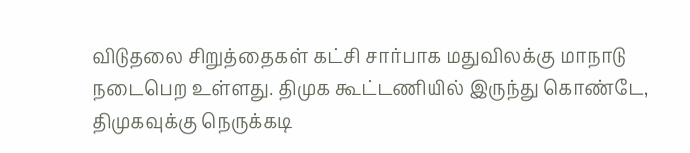விடுதலை சிறுத்தைகள் கட்சி சார்பாக மதுவிலக்கு மாநாடு நடைபெற உள்ளது. திமுக கூட்டணியில் இருந்து கொண்டே, திமுகவுக்கு நெருக்கடி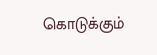கொடுக்கும்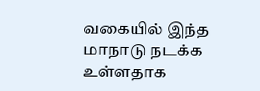வகையில் இந்த மாநாடு நடக்க உள்ளதாக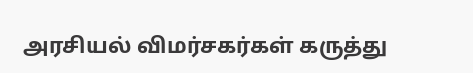அரசியல் விமர்சகர்கள் கருத்து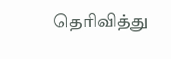தெரிவித்து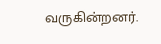வருகின்றனர்.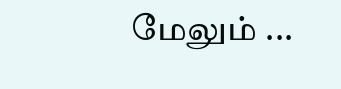மேலும் ...